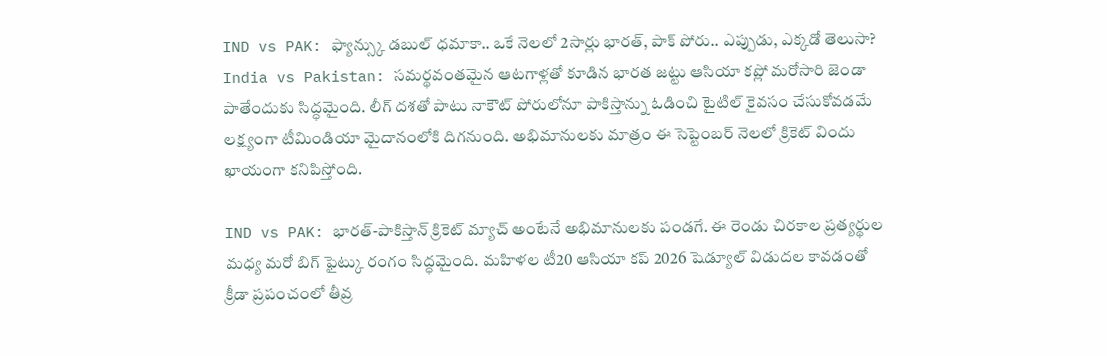IND vs PAK: ఫ్యాన్స్కు డబుల్ ధమాకా.. ఒకే నెలలో 2సార్లు భారత్, పాక్ పోరు.. ఎప్పుడు, ఎక్కడో తెలుసా?
India vs Pakistan: సమర్థవంతమైన ఆటగాళ్లతో కూడిన భారత జట్టు ఆసియా కప్లో మరోసారి జెండా పాతేందుకు సిద్ధమైంది. లీగ్ దశతో పాటు నాకౌట్ పోరులోనూ పాకిస్తాన్ను ఓడించి టైటిల్ కైవసం చేసుకోవడమే లక్ష్యంగా టీమిండియా మైదానంలోకి దిగనుంది. అభిమానులకు మాత్రం ఈ సెప్టెంబర్ నెలలో క్రికెట్ విందు ఖాయంగా కనిపిస్తోంది.

IND vs PAK: భారత్-పాకిస్తాన్ క్రికెట్ మ్యాచ్ అంటేనే అభిమానులకు పండగే. ఈ రెండు చిరకాల ప్రత్యర్థుల మధ్య మరో బిగ్ ఫైట్కు రంగం సిద్ధమైంది. మహిళల టీ20 ఆసియా కప్ 2026 షెడ్యూల్ విడుదల కావడంతో క్రీడా ప్రపంచంలో తీవ్ర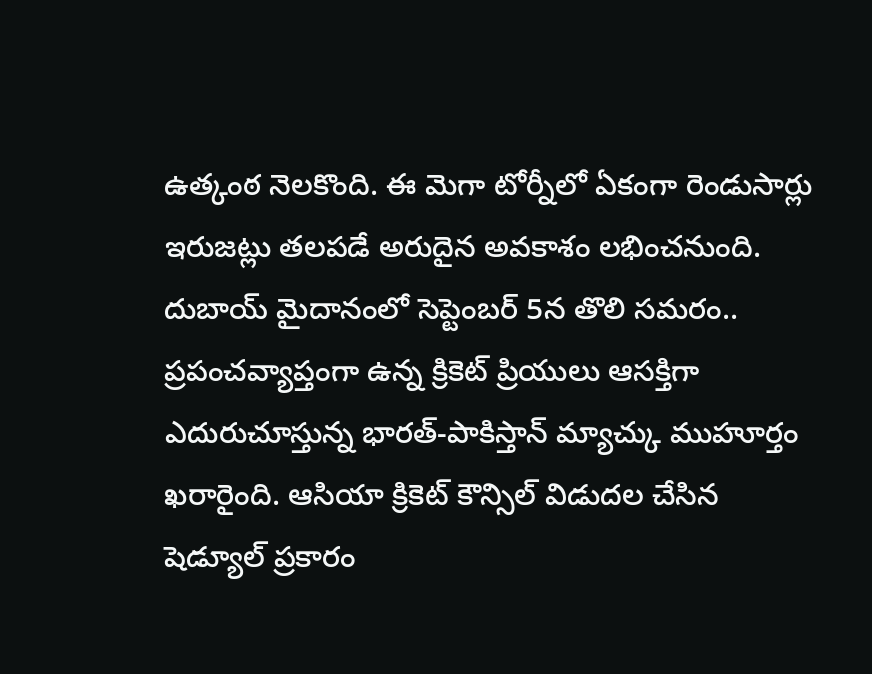ఉత్కంఠ నెలకొంది. ఈ మెగా టోర్నీలో ఏకంగా రెండుసార్లు ఇరుజట్లు తలపడే అరుదైన అవకాశం లభించనుంది.
దుబాయ్ మైదానంలో సెప్టెంబర్ 5న తొలి సమరం..
ప్రపంచవ్యాప్తంగా ఉన్న క్రికెట్ ప్రియులు ఆసక్తిగా ఎదురుచూస్తున్న భారత్-పాకిస్తాన్ మ్యాచ్కు ముహూర్తం ఖరారైంది. ఆసియా క్రికెట్ కౌన్సిల్ విడుదల చేసిన షెడ్యూల్ ప్రకారం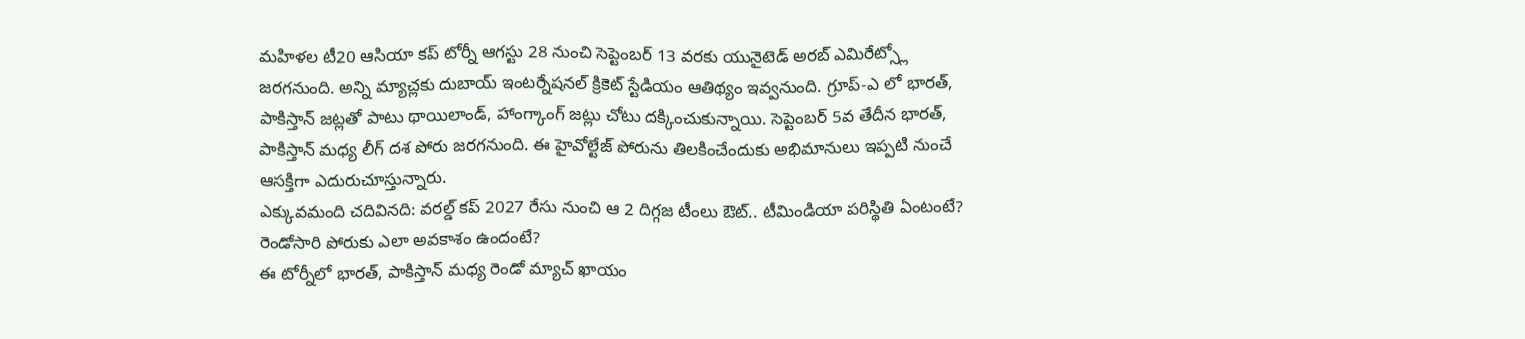మహిళల టీ20 ఆసియా కప్ టోర్నీ ఆగస్టు 28 నుంచి సెప్టెంబర్ 13 వరకు యునైటెడ్ అరబ్ ఎమిరేట్స్లో జరగనుంది. అన్ని మ్యాచ్లకు దుబాయ్ ఇంటర్నేషనల్ క్రికెట్ స్టేడియం ఆతిథ్యం ఇవ్వనుంది. గ్రూప్-ఎ లో భారత్, పాకిస్తాన్ జట్లతో పాటు థాయిలాండ్, హాంగ్కాంగ్ జట్లు చోటు దక్కించుకున్నాయి. సెప్టెంబర్ 5వ తేదీన భారత్, పాకిస్తాన్ మధ్య లీగ్ దశ పోరు జరగనుంది. ఈ హైవోల్టేజ్ పోరును తిలకించేందుకు అభిమానులు ఇప్పటి నుంచే ఆసక్తిగా ఎదురుచూస్తున్నారు.
ఎక్కువమంది చదివినది: వరల్డ్ కప్ 2027 రేసు నుంచి ఆ 2 దిగ్గజ టీంలు ఔట్.. టీమిండియా పరిస్థితి ఏంటంటే?
రెండోసారి పోరుకు ఎలా అవకాశం ఉందంటే?
ఈ టోర్నీలో భారత్, పాకిస్తాన్ మధ్య రెండో మ్యాచ్ ఖాయం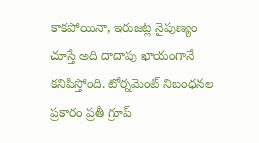కాకపోయినా, ఇరుజట్ల నైపుణ్యం చూస్తే అది దాదాపు ఖాయంగానే కనిపిస్తోంది. టోర్నమెంట్ నిబంధనల ప్రకారం ప్రతీ గ్రూప్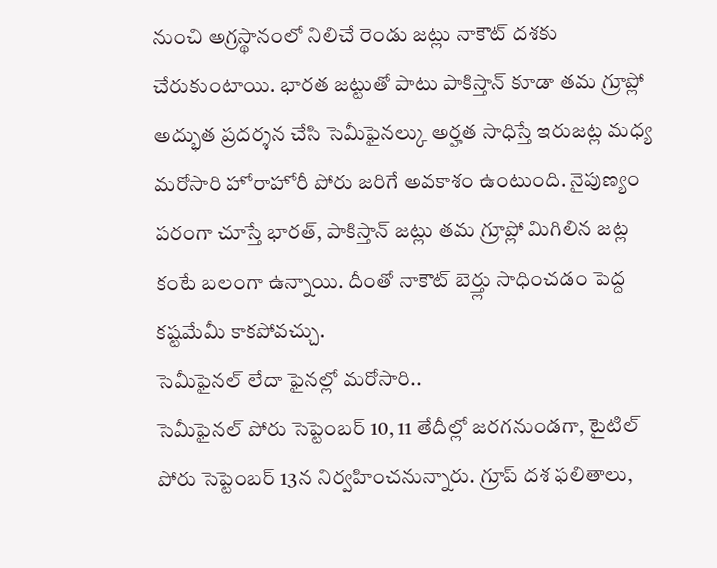నుంచి అగ్రస్థానంలో నిలిచే రెండు జట్లు నాకౌట్ దశకు చేరుకుంటాయి. భారత జట్టుతో పాటు పాకిస్తాన్ కూడా తమ గ్రూప్లో అద్భుత ప్రదర్శన చేసి సెమీఫైనల్కు అర్హత సాధిస్తే ఇరుజట్ల మధ్య మరోసారి హోరాహోరీ పోరు జరిగే అవకాశం ఉంటుంది. నైపుణ్యం పరంగా చూస్తే భారత్, పాకిస్తాన్ జట్లు తమ గ్రూప్లో మిగిలిన జట్ల కంటే బలంగా ఉన్నాయి. దీంతో నాకౌట్ బెర్త్లు సాధించడం పెద్ద కష్టమేమీ కాకపోవచ్చు.
సెమీఫైనల్ లేదా ఫైనల్లో మరోసారి..
సెమీఫైనల్ పోరు సెప్టెంబర్ 10, 11 తేదీల్లో జరగనుండగా, టైటిల్ పోరు సెప్టెంబర్ 13న నిర్వహించనున్నారు. గ్రూప్ దశ ఫలితాలు,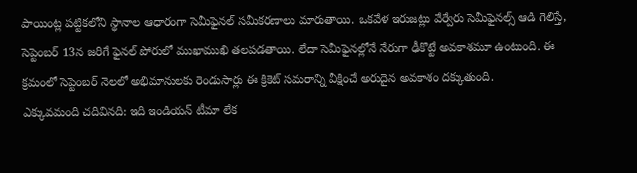పాయింట్ల పట్టికలోని స్థానాల ఆధారంగా సెమీఫైనల్ సమీకరణాలు మారుతాయి. ఒకవేళ ఇరుజట్లు వేర్వేరు సెమీఫైనల్స్ ఆడి గెలిస్తే, సెప్టెంబర్ 13న జరిగే ఫైనల్ పోరులో ముఖాముఖి తలపడతాయి. లేదా సెమీఫైనల్లోనే నేరుగా ఢీకొట్టే అవకాశమూ ఉంటుంది. ఈ క్రమంలో సెప్టెంబర్ నెలలో అభిమానులకు రెండుసార్లు ఈ క్రికెట్ సమరాన్ని వీక్షించే అరుదైన అవకాశం దక్కుతుంది.
ఎక్కువమంది చదివినది: ఇది ఇండియన్ టీమా లేక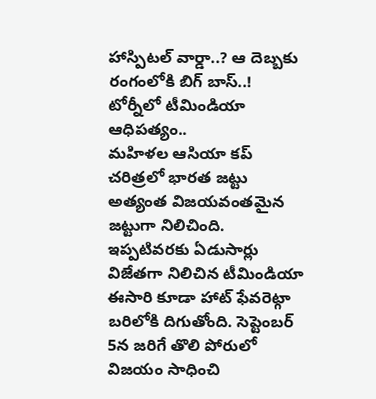హాస్పిటల్ వార్డా..? ఆ దెబ్బకు రంగంలోకి బిగ్ బాస్..!
టోర్నీలో టీమిండియా ఆధిపత్యం..
మహిళల ఆసియా కప్ చరిత్రలో భారత జట్టు అత్యంత విజయవంతమైన జట్టుగా నిలిచింది. ఇప్పటివరకు ఏడుసార్లు విజేతగా నిలిచిన టీమిండియా ఈసారి కూడా హాట్ ఫేవరెట్గా బరిలోకి దిగుతోంది. సెప్టెంబర్ 5న జరిగే తొలి పోరులో విజయం సాధించి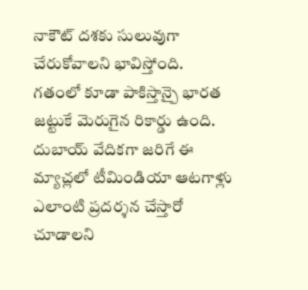నాకౌట్ దశకు సులువుగా చేరుకోవాలని భావిస్తోంది. గతంలో కూడా పాకిస్తాన్పై భారత జట్టుకే మెరుగైన రికార్డు ఉంది. దుబాయ్ వేదికగా జరిగే ఈ మ్యాచ్లలో టీమిండియా ఆటగాళ్లు ఎలాంటి ప్రదర్శన చేస్తారో చూడాలని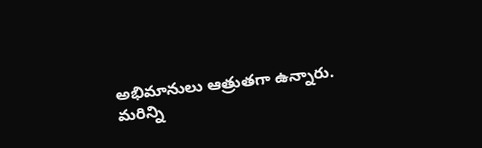అభిమానులు ఆత్రుతగా ఉన్నారు.
మరిన్ని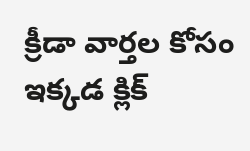క్రీడా వార్తల కోసం ఇక్కడ క్లిక్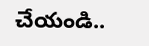చేయండి..